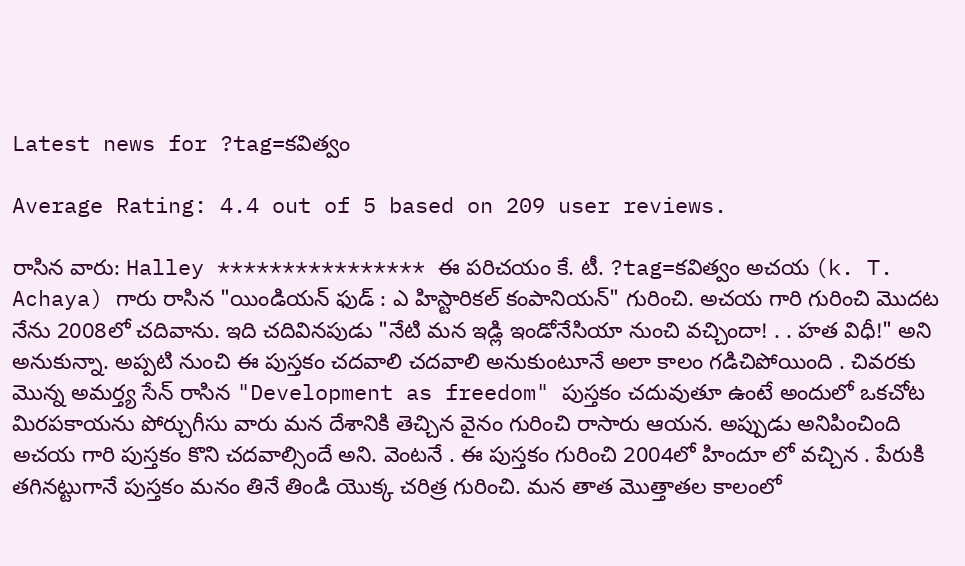Latest news for ?tag=కవిత్వం

Average Rating: 4.4 out of 5 based on 209 user reviews.

రాసిన వారు: Halley **************** ఈ పరిచయం కే. టీ. ?tag=కవిత్వం అచయ (k. T. Achaya) గారు రాసిన "యిండియన్ ఫుడ్ : ఎ హిస్టారికల్ కంపానియన్" గురించి. అచయ గారి గురించి మొదట నేను 2008లో చదివాను. ఇది చదివినపుడు "నేటి మన ఇడ్లి ఇండోనేసియా నుంచి వచ్చిందా! . . హత విధీ!" అని అనుకున్నా. అప్పటి నుంచి ఈ పుస్తకం చదవాలి చదవాలి అనుకుంటూనే అలా కాలం గడిచిపోయింది . చివరకు మొన్న అమర్త్య సేన్ రాసిన "Development as freedom" పుస్తకం చదువుతూ ఉంటే అందులో ఒకచోట మిరపకాయను పోర్చుగీసు వారు మన దేశానికి తెచ్చిన వైనం గురించి రాసారు ఆయన. అప్పుడు అనిపించింది అచయ గారి పుస్తకం కొని చదవాల్సిందే అని. వెంటనే . ఈ పుస్తకం గురించి 2004లో హిందూ లో వచ్చిన . పేరుకి తగినట్టుగానే పుస్తకం మనం తినే తిండి యొక్క చరిత్ర గురించి. మన తాత మొత్తాతల కాలంలో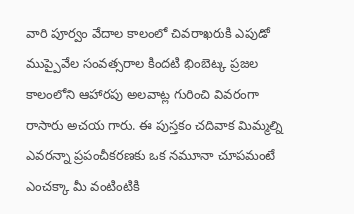వారి పూర్వం వేదాల కాలంలో చివరాఖరుకి ఎపుడో ముప్పైవేల సంవత్సరాల కిందటి భింబెట్క ప్రజల కాలంలోని ఆహారపు అలవాట్ల గురించి వివరంగా రాసారు అచయ గారు. ఈ పుస్తకం చదివాక మిమ్మల్ని ఎవరన్నా ప్రపంచీకరణకు ఒక నమూనా చూపమంటే ఎంచక్కా మీ వంటింటికి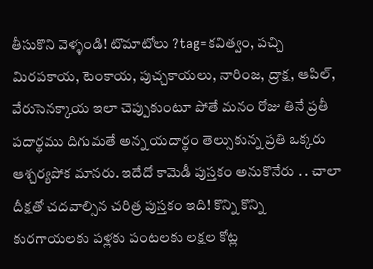తీసుకొని వెళ్ళండి! టొమాటోలు ?tag=కవిత్వం, పచ్చి మిరపకాయ, టెంకాయ, పుచ్చకాయలు, నారింజ, ద్రాక్ష, ఆపిల్, వేరుసెనక్కాయ ఇలా చెప్పుకుంటూ పోతే మనం రోజు తినే ప్రతీ పదార్థము దిగుమతే అన్న యదార్థం తెల్సుకున్న ప్రతి ఒక్కరు ఆశ్చర్యపోక మానరు. ఇదేదో కామెడీ పుస్తకం అనుకొనేరు . . చాలా దీక్షతో చదవాల్సిన చరిత్ర పుస్తకం ఇది! కొన్ని కొన్ని కురగాయలకు పళ్లకు పంటలకు లక్షల కోట్ల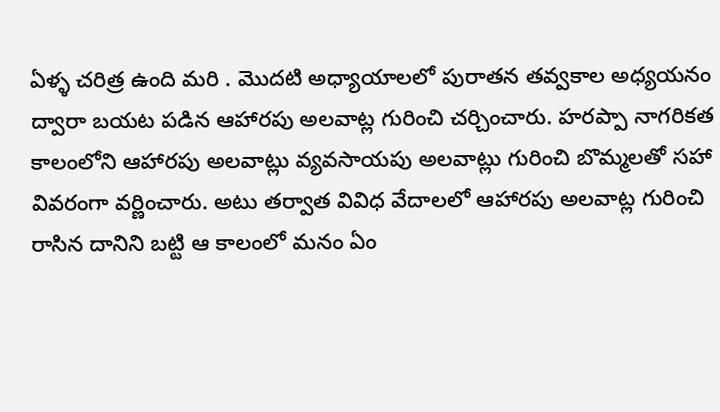ఏళ్ళ చరిత్ర ఉంది మరి . మొదటి అధ్యాయాలలో పురాతన తవ్వకాల అధ్యయనం ద్వారా బయట పడిన ఆహారపు అలవాట్ల గురించి చర్చించారు. హరప్పా నాగరికత కాలంలోని ఆహారపు అలవాట్లు వ్యవసాయపు అలవాట్లు గురించి బొమ్మలతో సహా వివరంగా వర్ణించారు. అటు తర్వాత వివిధ వేదాలలో ఆహారపు అలవాట్ల గురించి రాసిన దానిని బట్టి ఆ కాలంలో మనం ఏం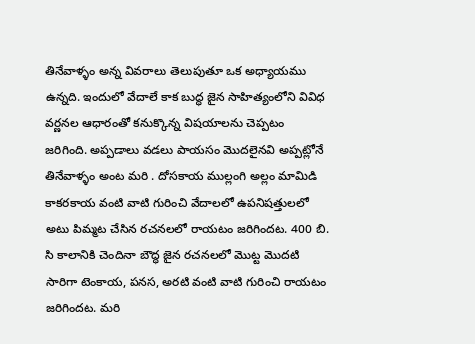తినేవాళ్ళం అన్న వివరాలు తెలుపుతూ ఒక అధ్యాయము ఉన్నది. ఇందులో వేదాలే కాక బుద్ధ జైన సాహిత్యంలోని వివిధ వర్ణనల ఆధారంతో కనుక్కొన్న విషయాలను చెప్పటం జరిగింది. అప్పడాలు వడలు పాయసం మొదలైనవి అప్పట్లోనే తినేవాళ్ళం అంట మరి . దోసకాయ ముల్లంగి అల్లం మామిడి కాకరకాయ వంటి వాటి గురించి వేదాలలో ఉపనిషత్తులలో అటు పిమ్మట చేసిన రచనలలో రాయటం జరిగిందట. 400 బి. సి కాలానికి చెందినా బౌద్ధ జైన రచనలలో మొట్ట మొదటి సారిగా టెంకాయ, పనస, అరటి వంటి వాటి గురించి రాయటం జరిగిందట. మరి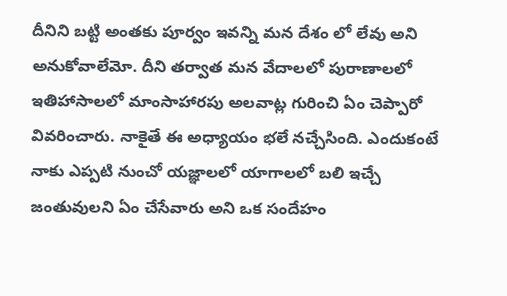దీనిని బట్టి అంతకు పూర్వం ఇవన్ని మన దేశం లో లేవు అని అనుకోవాలేమో. దీని తర్వాత మన వేదాలలో పురాణాలలో ఇతిహాసాలలో మాంసాహారపు అలవాట్ల గురించి ఏం చెప్పారో వివరించారు. నాకైతే ఈ అధ్యాయం భలే నచ్చేసింది. ఎందుకంటే నాకు ఎప్పటి నుంచో యజ్ఞాలలో యాగాలలో బలి ఇచ్చే జంతువులని ఏం చేసేవారు అని ఒక సందేహం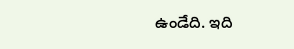ఉండేది. ఇది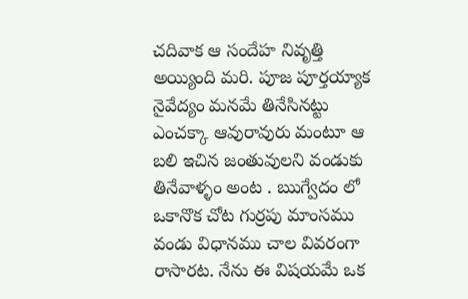చదివాక ఆ సందేహ నివృత్తి అయ్యింది మరి. పూజ పూర్తయ్యాక నైవేద్యం మనమే తినేసినట్టు ఎంచక్కా ఆవురావురు మంటూ ఆ బలి ఇచిన జంతువులని వండుకు తినేవాళ్ళం అంట . ఋగ్వేదం లో ఒకానొక చోట గుర్రపు మాంసము వండు విధానము చాల వివరంగా రాసారట. నేను ఈ విషయమే ఒక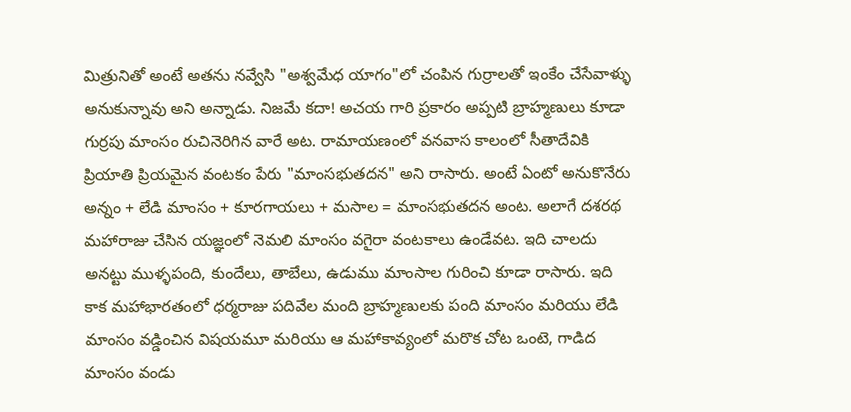మిత్రునితో అంటే అతను నవ్వేసి "అశ్వమేధ యాగం"లో చంపిన గుర్రాలతో ఇంకేం చేసేవాళ్ళు అనుకున్నావు అని అన్నాడు. నిజమే కదా! అచయ గారి ప్రకారం అప్పటి బ్రాహ్మణులు కూడా గుర్రపు మాంసం రుచినెరిగిన వారే అట. రామాయణంలో వనవాస కాలంలో సీతాదేవికి ప్రియాతి ప్రియమైన వంటకం పేరు "మాంసభుతదన" అని రాసారు. అంటే ఏంటో అనుకొనేరు అన్నం + లేడి మాంసం + కూరగాయలు + మసాల = మాంసభుతదన అంట. అలాగే దశరథ మహారాజు చేసిన యజ్ఞంలో నెమలి మాంసం వగైరా వంటకాలు ఉండేవట. ఇది చాలదు అనట్టు ముళ్ళపంది, కుందేలు, తాబేలు, ఉడుము మాంసాల గురించి కూడా రాసారు. ఇది కాక మహాభారతంలో ధర్మరాజు పదివేల మంది బ్రాహ్మణులకు పంది మాంసం మరియు లేడి మాంసం వడ్డించిన విషయమూ మరియు ఆ మహాకావ్యంలో మరొక చోట ఒంటె, గాడిద మాంసం వండు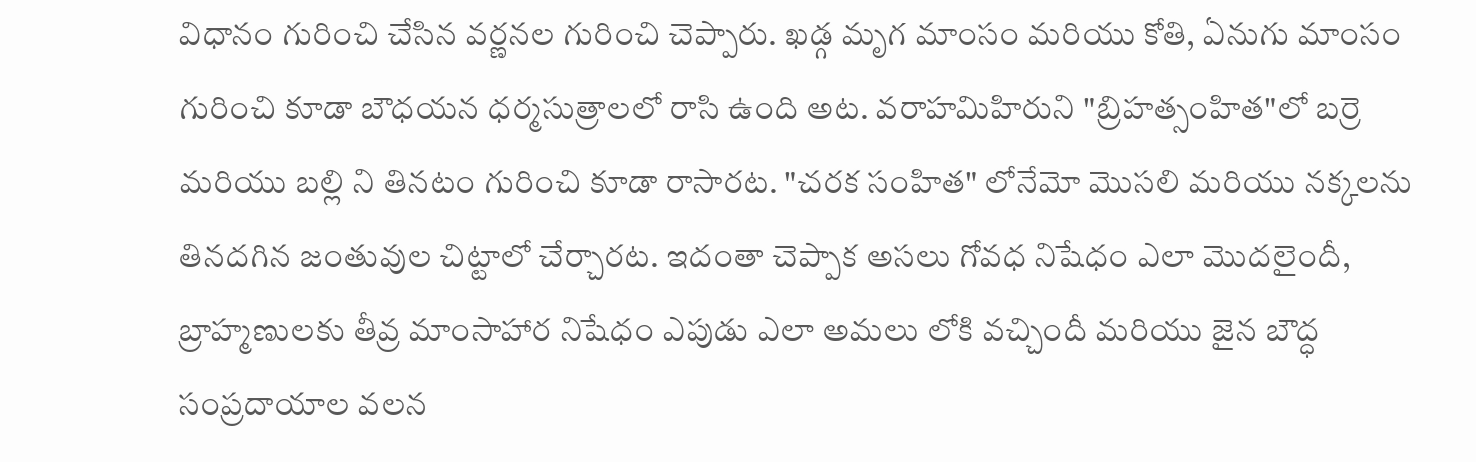విధానం గురించి చేసిన వర్ణనల గురించి చెప్పారు. ఖడ్గ మృగ మాంసం మరియు కోతి, ఏనుగు మాంసం గురించి కూడా బౌధయన ధర్మసుత్రాలలో రాసి ఉంది అట. వరాహమిహిరుని "బ్రిహత్సంహిత"లో బర్రె మరియు బల్లి ని తినటం గురించి కూడా రాసారట. "చరక సంహిత" లోనేమో మొసలి మరియు నక్కలను తినదగిన జంతువుల చిట్టాలో చేర్చారట. ఇదంతా చెప్పాక అసలు గోవధ నిషేధం ఎలా మొదలైందీ, బ్రాహ్మణులకు తీవ్ర మాంసాహార నిషేధం ఎపుడు ఎలా అమలు లోకి వచ్చిందీ మరియు జైన బౌద్ధ సంప్రదాయాల వలన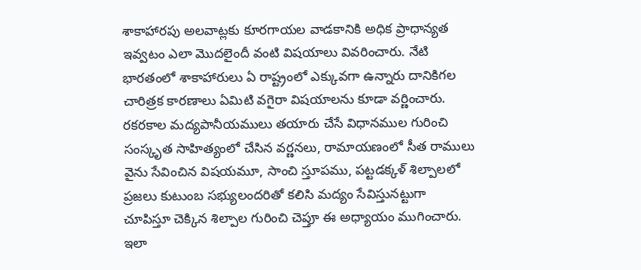శాకాహారపు అలవాట్లకు కూరగాయల వాడకానికి అధిక ప్రాధాన్యత ఇవ్వటం ఎలా మొదలైందీ వంటి విషయాలు వివరించారు. నేటి భారతంలో శాకాహారులు ఏ రాష్ట్రంలో ఎక్కువగా ఉన్నారు దానికిగల చారిత్రక కారణాలు ఏమిటి వగైరా విషయాలను కూడా వర్ణించారు. రకరకాల మద్యపానీయములు తయారు చేసే విధానముల గురించి సంస్కృత సాహిత్యంలో చేసిన వర్ణనలు, రామాయణంలో సీత రాములు వైను సేవించిన విషయమూ, సాంచి స్తూపము, పట్టడక్కళ్ శిల్పాలలో ప్రజలు కుటుంబ సభ్యులందరితో కలిసి మద్యం సేవిస్తునట్టుగా చూపిస్తూ చెక్కిన శిల్పాల గురించి చెప్తూ ఈ అధ్యాయం ముగించారు. ఇలా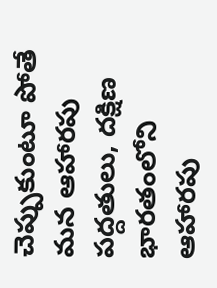చెప్పుకుంటూ పోతే మన ఆహారపు పద్దతులు, దక్షిణ భారతంలోని ఆహారపు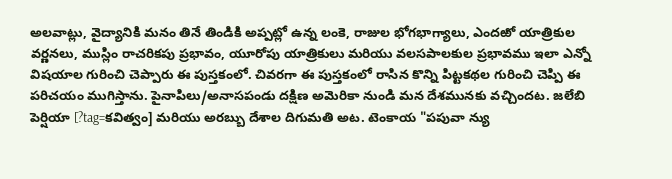అలవాట్లు, వైద్యానికి మనం తినే తిండికి అప్పట్లో ఉన్న లంకె, రాజుల భోగభాగ్యాలు, ఎందఱో యాత్రికుల వర్ణనలు, ముస్లిం రాచరికపు ప్రభావం, యూరోపు యాత్రికులు మరియు వలసపాలకుల ప్రభావము ఇలా ఎన్నో విషయాల గురించి చెప్పారు ఈ పుస్తకంలో. చివరగా ఈ పుస్తకంలో రాసిన కొన్ని పిట్టకథల గురించి చెప్పి ఈ పరిచయం ముగిస్తాను. పైనాపిలు/అనాసపండు దక్షిణ అమెరికా నుండి మన దేశమునకు వచ్చిందట. జలేబి పెర్షియా [?tag=కవిత్వం] మరియు అరబ్బు దేశాల దిగుమతి అట. టెంకాయ "పపువా న్యు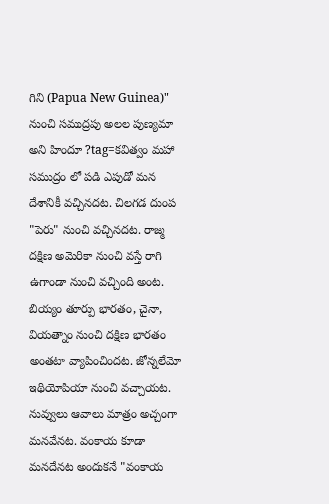గిని (Papua New Guinea)" నుంచి సముద్రపు అలల పుణ్యమా అని హిందూ ?tag=కవిత్వం మహా సముద్రం లో పడి ఎపుడో మన దేశానికీ వచ్చినదట. చిలగడ దుంప "పెరు" నుంచి వచ్చినదట. రాజ్మ దక్షిణ అమెరికా నుంచి వస్తే రాగి ఉగాండా నుంచి వచ్చింది అంట. బియ్యం తూర్పు భారతం, చైనా, వియత్నాం నుంచి దక్షిణ భారతం అంతటా వ్యాపించిందట. జోన్నలేమో ఇథియోపియా నుంచి వచ్చాయట. నువ్వులు ఆవాలు మాత్రం అచ్చంగా మనవేనట. వంకాయ కూడా మనదేనట అందుకనే "వంకాయ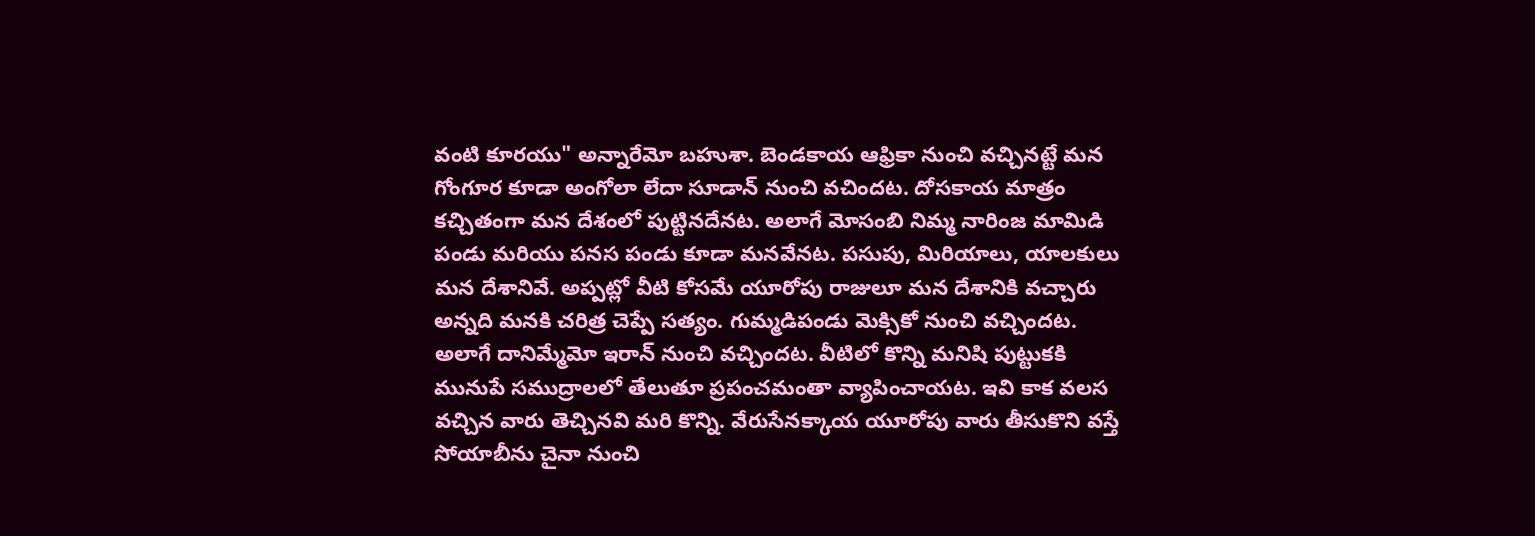వంటి కూరయు" అన్నారేమో బహుశా. బెండకాయ ఆఫ్రికా నుంచి వచ్చినట్టే మన గోంగూర కూడా అంగోలా లేదా సూడాన్ నుంచి వచిందట. దోసకాయ మాత్రం కచ్చితంగా మన దేశంలో పుట్టినదేనట. అలాగే మోసంబి నిమ్మ నారింజ మామిడి పండు మరియు పనస పండు కూడా మనవేనట. పసుపు, మిరియాలు, యాలకులు మన దేశానివే. అప్పట్లో వీటి కోసమే యూరోపు రాజులూ మన దేశానికి వచ్చారు అన్నది మనకి చరిత్ర చెప్పే సత్యం. గుమ్మడిపండు మెక్సికో నుంచి వచ్చిందట. అలాగే దానిమ్మేమో ఇరాన్ నుంచి వచ్చిందట. వీటిలో కొన్ని మనిషి పుట్టుకకి మునుపే సముద్రాలలో తేలుతూ ప్రపంచమంతా వ్యాపించాయట. ఇవి కాక వలస వచ్చిన వారు తెచ్చినవి మరి కొన్ని. వేరుసేనక్కాయ యూరోపు వారు తీసుకొని వస్తే సోయాబీను చైనా నుంచి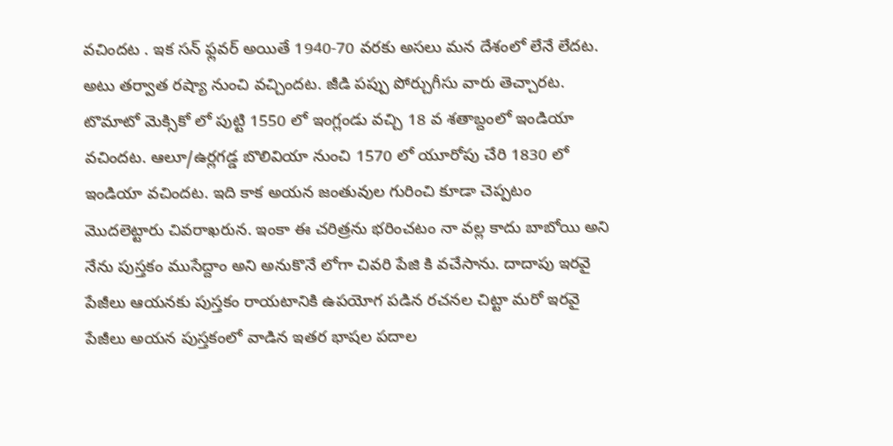వచిందట . ఇక సన్ ఫ్లవర్ అయితే 1940-70 వరకు అసలు మన దేశంలో లేనే లేదట. అటు తర్వాత రష్యా నుంచి వచ్చిందట. జీడి పప్పు పోర్చుగీసు వారు తెచ్చారట. టొమాటో మెక్సికో లో పుట్టి 1550 లో ఇంగ్లండు వచ్చి 18 వ శతాబ్దంలో ఇండియా వచిందట. ఆలూ/ఉర్లగడ్డ బొలివియా నుంచి 1570 లో యూరోపు చేరి 1830 లో ఇండియా వచిందట. ఇది కాక అయన జంతువుల గురించి కూడా చెప్పటం మొదలెట్టారు చివరాఖరున. ఇంకా ఈ చరిత్రను భరించటం నా వల్ల కాదు బాబోయి అని నేను పుస్తకం ముసేద్దాం అని అనుకొనే లోగా చివరి పేజి కి వచేసాను. దాదాపు ఇరవై పేజీలు ఆయనకు పుస్తకం రాయటానికి ఉపయోగ పడిన రచనల చిట్టా మరో ఇరవై పేజీలు అయన పుస్తకంలో వాడిన ఇతర భాషల పదాల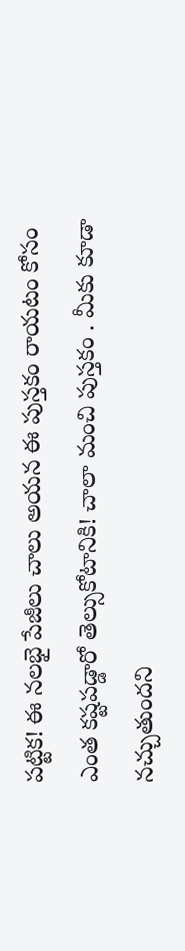పట్టిక! ఈ నలభై పేజీలు చాలు అయన ఈ పుస్తకం రాయటం కోసం ఎంత కష్టపడ్డారో తెల్సుకోటానికి! చాలా మంచి పుస్తకం . మీకు కూడా నచ్చుతుందని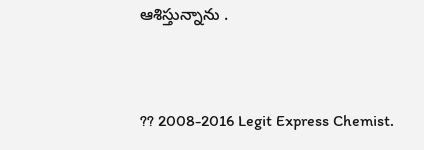ఆశిస్తున్నాను .


?? 2008-2016 Legit Express Chemist.